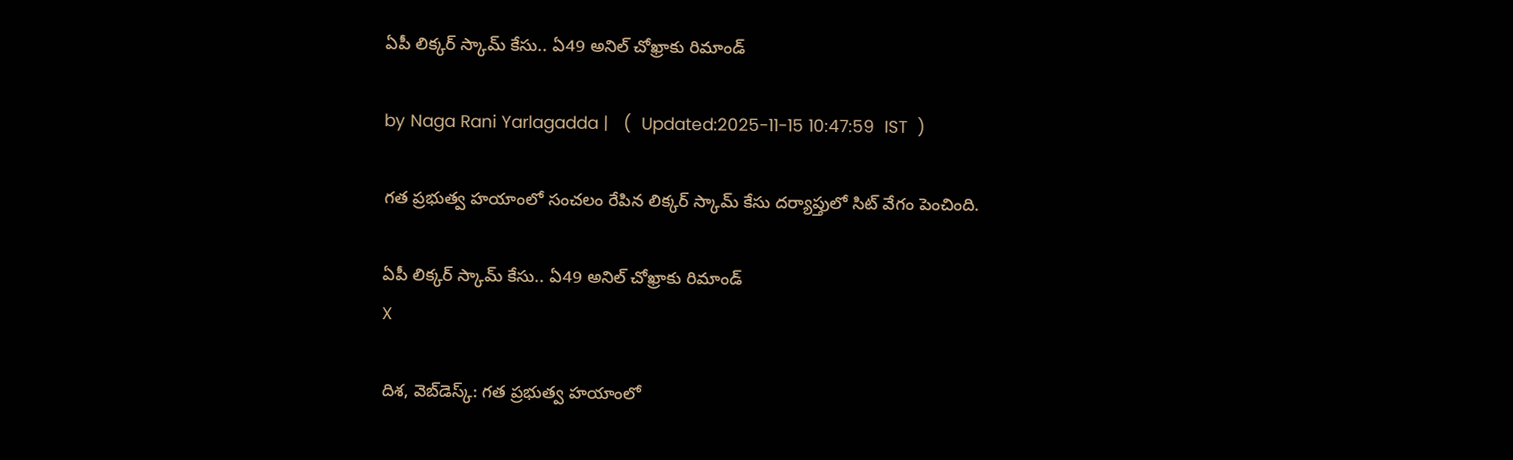ఏపీ లిక్కర్ స్కామ్ కేసు.. ఏ49 అనిల్ చోఖ్రాకు రిమాండ్

by Naga Rani Yarlagadda |   (  Updated:2025-11-15 10:47:59  IST  )

గత ప్రభుత్వ హయాంలో సంచలం రేపిన లిక్కర్ స్కామ్ కేసు దర్యాప్తులో సిట్ వేగం పెంచింది.

ఏపీ లిక్కర్ స్కామ్ కేసు.. ఏ49 అనిల్ చోఖ్రాకు రిమాండ్
X

దిశ, వెబ్‌డెస్క్: గత ప్రభుత్వ హయాంలో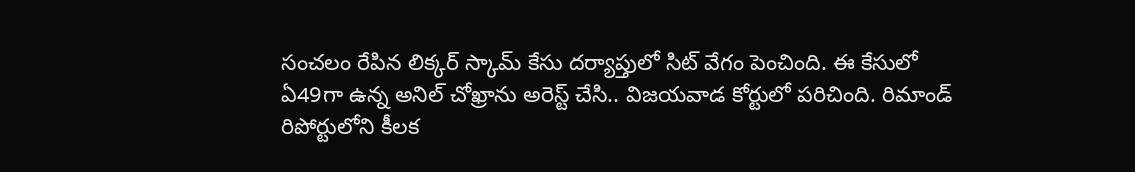సంచలం రేపిన లిక్కర్ స్కామ్ కేసు దర్యాప్తులో సిట్ వేగం పెంచింది. ఈ కేసులో ఏ49గా ఉన్న అనిల్ చోఖ్రాను అరెస్ట్ చేసి.. విజయవాడ కోర్టులో పరిచింది. రిమాండ్ రిపోర్టులోని కీలక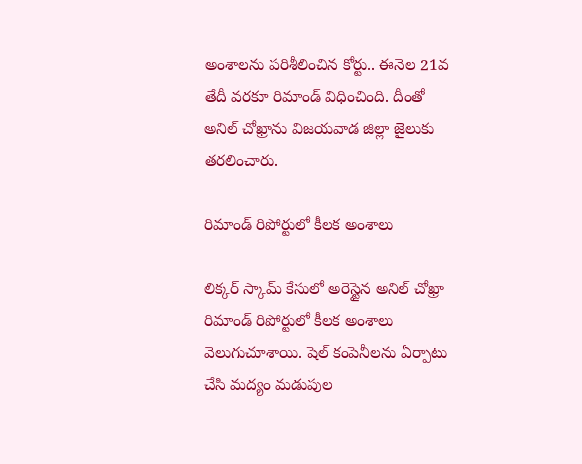అంశాలను పరిశీలించిన కోర్టు.. ఈనెల 21వ తేదీ వరకూ రిమాండ్ విధించింది. దీంతో అనిల్ చోఖ్రాను విజయవాడ జిల్లా జైలుకు తరలించారు.

రిమాండ్ రిపోర్టులో కీలక అంశాలు

లిక్కర్ స్కామ్ కేసులో అరెస్టైన అనిల్ చోఖ్రా రిమాండ్ రిపోర్టులో కీలక అంశాలు వెలుగుచూశాయి. షెల్ కంపెనీలను ఏర్పాటు చేసి మద్యం మడుపుల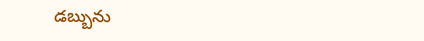డబ్బును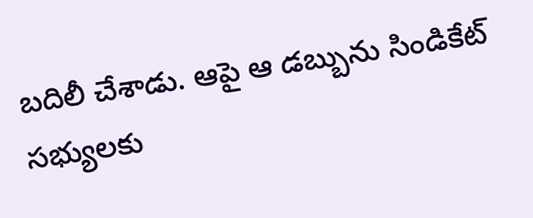బదిలీ చేశాడు. ఆపై ఆ డబ్బును సిండికేట్ సభ్యులకు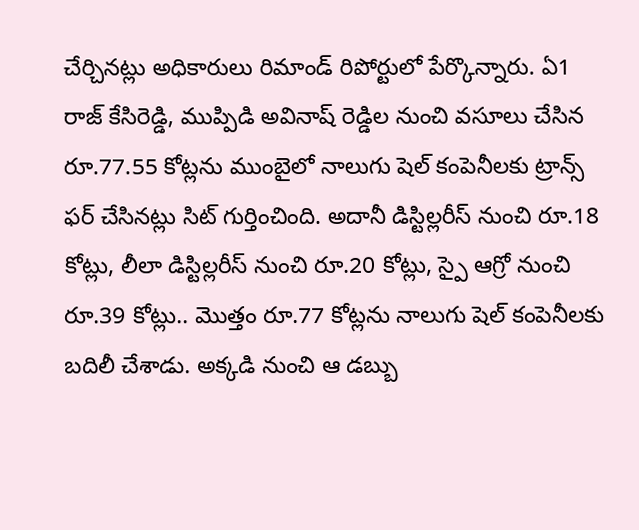చేర్చినట్లు అధికారులు రిమాండ్ రిపోర్టులో పేర్కొన్నారు. ఏ1 రాజ్ కేసిరెడ్డి, ముప్పిడి అవినాష్ రెడ్డిల నుంచి వసూలు చేసిన రూ.77.55 కోట్లను ముంబైలో నాలుగు షెల్ కంపెనీలకు ట్రాన్స్ ఫర్ చేసినట్లు సిట్ గుర్తించింది. అదానీ డిస్టిల్లరీస్ నుంచి రూ.18 కోట్లు, లీలా డిస్టిల్లరీస్ నుంచి రూ.20 కోట్లు, స్పై ఆగ్రో నుంచి రూ.39 కోట్లు.. మొత్తం రూ.77 కోట్లను నాలుగు షెల్ కంపెనీలకు బదిలీ చేశాడు. అక్కడి నుంచి ఆ డబ్బు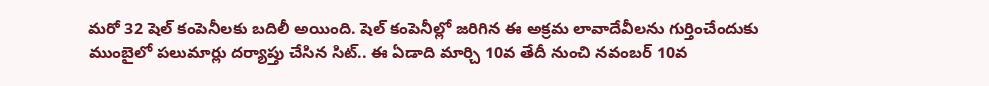మరో 32 షెల్ కంపెనీలకు బదిలీ అయింది. షెల్ కంపెనీల్లో జరిగిన ఈ అక్రమ లావాదేవీలను గుర్తించేందుకు ముంబైలో పలుమార్లు దర్యాప్తు చేసిన సిట్.. ఈ ఏడాది మార్చి 10వ తేదీ నుంచి నవంబర్ 10వ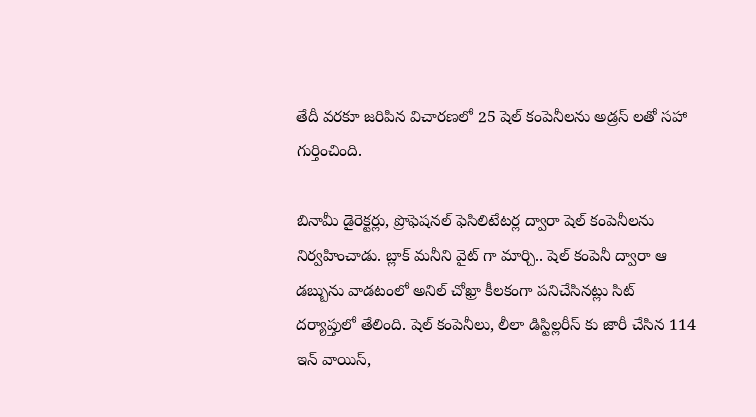తేదీ వరకూ జరిపిన విచారణలో 25 షెల్ కంపెనీలను అడ్రస్ లతో సహా గుర్తించింది.

బినామీ డైరెక్టర్లు, ప్రొఫెషనల్ ఫెసిలిటేటర్ల ద్వారా షెల్ కంపెనీలను నిర్వహించాడు. బ్లాక్ మనీని వైట్ గా మార్చి.. షెల్ కంపెనీ ద్వారా ఆ డబ్బును వాడటంలో అనిల్ చోఖ్రా కీలకంగా పనిచేసినట్లు సిట్ దర్యాప్తులో తేలింది. షెల్ కంపెనీలు, లీలా డిస్టిల్లరీస్ కు జారీ చేసిన 114 ఇన్ వాయిస్,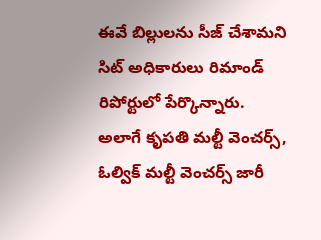ఈవే బిల్లులను సీజ్ చేశామని సిట్ అధికారులు రిమాండ్ రిపోర్టులో పేర్కొన్నారు. అలాగే కృపతి మల్టీ వెంచర్స్, ఓల్విక్ మల్టీ వెంచర్స్ జారీ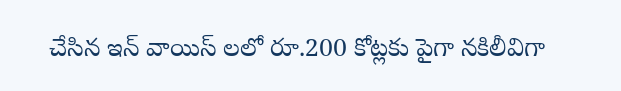చేసిన ఇన్ వాయిస్ లలో రూ.200 కోట్లకు పైగా నకిలీవిగా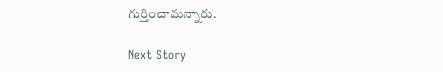గుర్తించామన్నారు.

Next Story